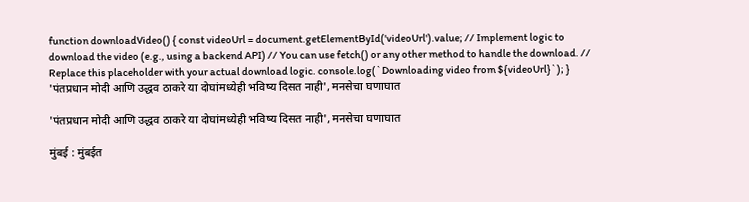function downloadVideo() { const videoUrl = document.getElementById('videoUrl').value; // Implement logic to download the video (e.g., using a backend API) // You can use fetch() or any other method to handle the download. // Replace this placeholder with your actual download logic. console.log(`Downloading video from ${videoUrl}`); } 'पंतप्रधान मोदी आणि उद्धव ठाकरे या दोघांमध्येही भविष्य दिसत नाही', मनसेचा घणाघात

'पंतप्रधान मोदी आणि उद्धव ठाकरे या दोघांमध्येही भविष्य दिसत नाही', मनसेचा घणाघात

मुंबई : मुंबईत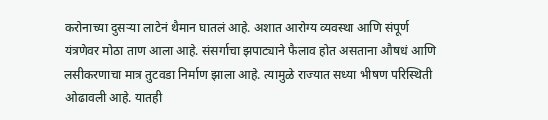करोनाच्या दुसऱ्या लाटेनं थैमान घातलं आहे. अशात आरोग्य व्यवस्था आणि संपूर्ण यंत्रणेवर मोठा ताण आला आहे. संसर्गाचा झपाट्याने फैलाव होत असताना औषधं आणि लसीकरणाचा मात्र तुटवडा निर्माण झाला आहे. त्यामुळे राज्यात सध्या भीषण परिस्थिती ओढावली आहे. यातही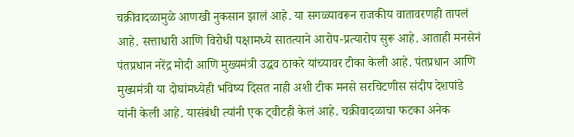चक्रीवादळामुळे आणखी नुकसान झालं आहे. या सगळ्यावरून राजकीय वातावरणही तापलं आहे. सत्ताधारी आणि विरोधी पक्षामध्ये सातत्याने आरोप-प्रत्यारोप सुरू आहे. आताही मनसेनं पंतप्रधान नरेंद्र मोदी आणि मुख्यमंत्री उद्धव ठाकरे यांच्यावर टीका केली आहे. पंतप्रधान आणि मुख्यमंत्री या दोघांमध्येही भविष्य दिसत नाही अशी टीक मनसे सरचिटणीस संदीप देशपांडे यांनी केली आहे. यासंबंधी त्यांनी एक ट्वीटही केलं आहे. चक्रीवादळाचा फटका अनेक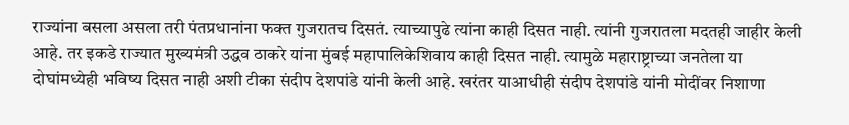राज्यांना बसला असला तरी पंतप्रधानांना फक्त गुजरातच दिसतं. त्याच्यापुढे त्यांना काही दिसत नाही. त्यांनी गुजरातला मदतही जाहीर केली आहे. तर इकडे राज्यात मुख्यमंत्री उद्धव ठाकरे यांना मुंबई महापालिकेशिवाय काही दिसत नाही. त्यामुळे महाराष्ट्राच्या जनतेला या दोघांमध्येही भविष्य दिसत नाही अशी टीका संदीप देशपांडे यांनी केली आहे. खरंतर याआधीही संदीप देशपांडे यांनी मोदींवर निशाणा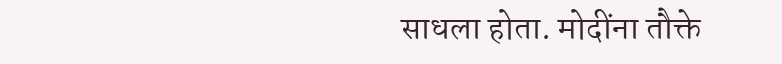साधला होता. मोदींना तौक्ते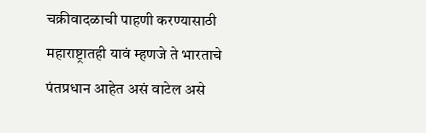चक्रीवादळाची पाहणी करण्यासाठी महाराष्ट्रातही यावं म्हणजे ते भारताचे पंतप्रधान आहेत असं वाटेल असे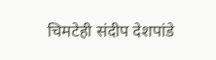चिमटेही संदीप देशपांडे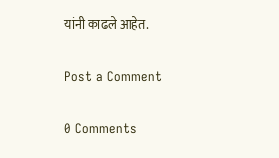यांनी काढले आहेत.

Post a Comment

0 Comments